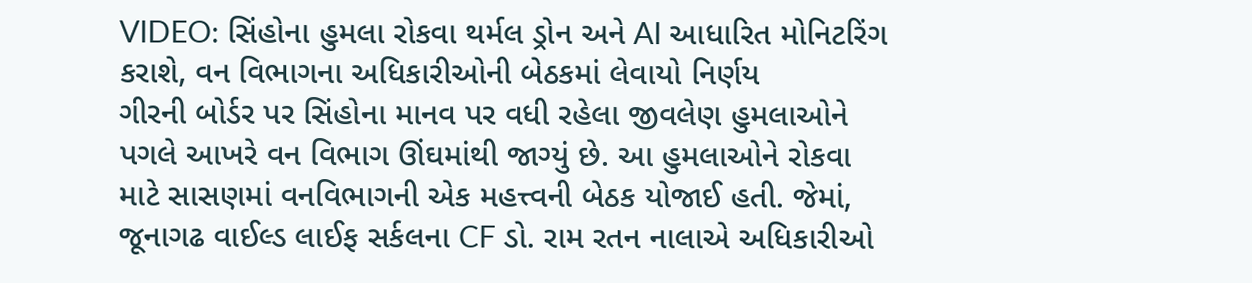VIDEO: સિંહોના હુમલા રોકવા થર્મલ ડ્રોન અને AI આધારિત મોનિટરિંગ કરાશે, વન વિભાગના અધિકારીઓની બેઠકમાં લેવાયો નિર્ણય
ગીરની બોર્ડર પર સિંહોના માનવ પર વધી રહેલા જીવલેણ હુમલાઓને પગલે આખરે વન વિભાગ ઊંઘમાંથી જાગ્યું છે. આ હુમલાઓને રોકવા માટે સાસણમાં વનવિભાગની એક મહત્ત્વની બેઠક યોજાઈ હતી. જેમાં, જૂનાગઢ વાઈલ્ડ લાઈફ સર્કલના CF ડો. રામ રતન નાલાએ અધિકારીઓ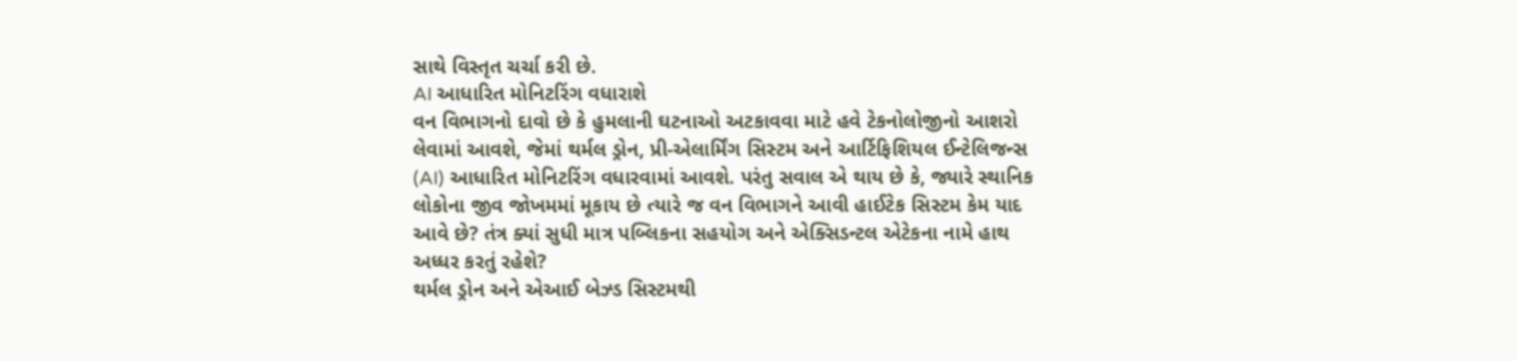સાથે વિસ્તૃત ચર્ચા કરી છે.
AI આધારિત મોનિટરિંગ વધારાશે
વન વિભાગનો દાવો છે કે હુમલાની ઘટનાઓ અટકાવવા માટે હવે ટેકનોલોજીનો આશરો લેવામાં આવશે, જેમાં થર્મલ ડ્રોન, પ્રી-એલાર્મિંગ સિસ્ટમ અને આર્ટિફિશિયલ ઈન્ટેલિજન્સ (AI) આધારિત મોનિટરિંગ વધારવામાં આવશે. પરંતુ સવાલ એ થાય છે કે, જ્યારે સ્થાનિક લોકોના જીવ જોખમમાં મૂકાય છે ત્યારે જ વન વિભાગને આવી હાઈટેક સિસ્ટમ કેમ યાદ આવે છે? તંત્ર ક્યાં સુધી માત્ર પબ્લિકના સહયોગ અને એક્સિડન્ટલ એટેકના નામે હાથ અધ્ધર કરતું રહેશે?
થર્મલ ડ્રોન અને એઆઈ બેઝ્ડ સિસ્ટમથી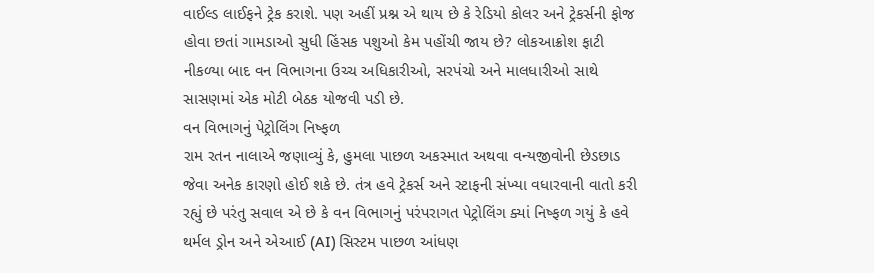વાઈલ્ડ લાઈફને ટ્રેક કરાશે. પણ અહીં પ્રશ્ન એ થાય છે કે રેડિયો કોલર અને ટ્રેકર્સની ફોજ હોવા છતાં ગામડાઓ સુધી હિંસક પશુઓ કેમ પહોંચી જાય છે? લોકઆક્રોશ ફાટી નીકળ્યા બાદ વન વિભાગના ઉચ્ચ અધિકારીઓ, સરપંચો અને માલધારીઓ સાથે સાસણમાં એક મોટી બેઠક યોજવી પડી છે.
વન વિભાગનું પેટ્રોલિંગ નિષ્ફળ
રામ રતન નાલાએ જણાવ્યું કે, હુમલા પાછળ અકસ્માત અથવા વન્યજીવોની છેડછાડ જેવા અનેક કારણો હોઈ શકે છે. તંત્ર હવે ટ્રેકર્સ અને સ્ટાફની સંખ્યા વધારવાની વાતો કરી રહ્યું છે પરંતુ સવાલ એ છે કે વન વિભાગનું પરંપરાગત પેટ્રોલિંગ ક્યાં નિષ્ફળ ગયું કે હવે થર્મલ ડ્રોન અને એઆઈ (AI) સિસ્ટમ પાછળ આંધણ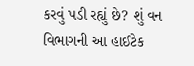કરવું પડી રહ્યું છે? શું વન વિભાગની આ હાઈટેક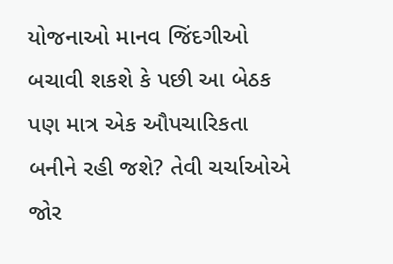યોજનાઓ માનવ જિંદગીઓ બચાવી શકશે કે પછી આ બેઠક પણ માત્ર એક ઔપચારિકતા બનીને રહી જશે? તેવી ચર્ચાઓએ જોર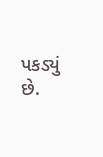પકડ્યું છે.